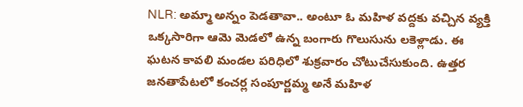NLR: అమ్మా అన్నం పెడతావా.. అంటూ ఓ మహిళ వద్దకు వచ్చిన వ్యక్తి ఒక్కసారిగా ఆమె మెడలో ఉన్న బంగారు గొలుసును లకెళ్లాడు. ఈ ఘటన కావలి మండల పరిధిలో శుక్రవారం చోటుచేసుకుంది. ఉత్తర జనతాపేటలో కంచర్ల సంపూర్ణమ్మ అనే మహిళ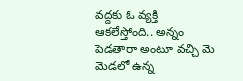వద్దకు ఓ వ్యక్తి ఆకలేస్తోంది.. అన్నం పెడతారా అంటూ వచ్చి మె మెడలో ఉన్న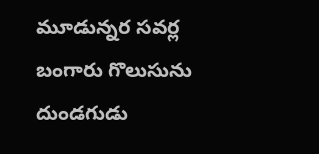మూడున్నర సవర్ల బంగారు గొలుసును దుండగుడు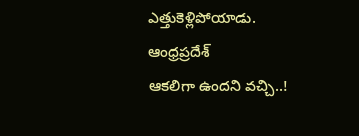ఎత్తుకెళ్లిపోయాడు.
ఆంధ్రప్రదేశ్
ఆకలిగా ఉందని వచ్చి..!